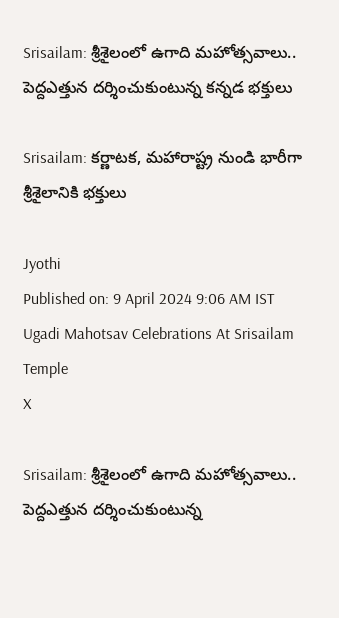Srisailam: శ్రీశైలంలో ఉగాది మహోత్సవాలు.. పెద్దఎత్తున దర్శించుకుంటున్న కన్నడ భక్తులు

Srisailam: కర్ణాటక, మహారాష్ట్ర నుండి భారీగా శ్రీశైలానికి భక్తులు

Jyothi
Published on: 9 April 2024 9:06 AM IST
Ugadi Mahotsav Celebrations At Srisailam Temple
X

Srisailam: శ్రీశైలంలో ఉగాది మహోత్సవాలు.. పెద్దఎత్తున దర్శించుకుంటున్న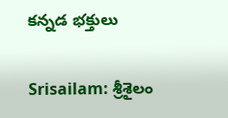కన్నడ భక్తులు

Srisailam: శ్రీశైలం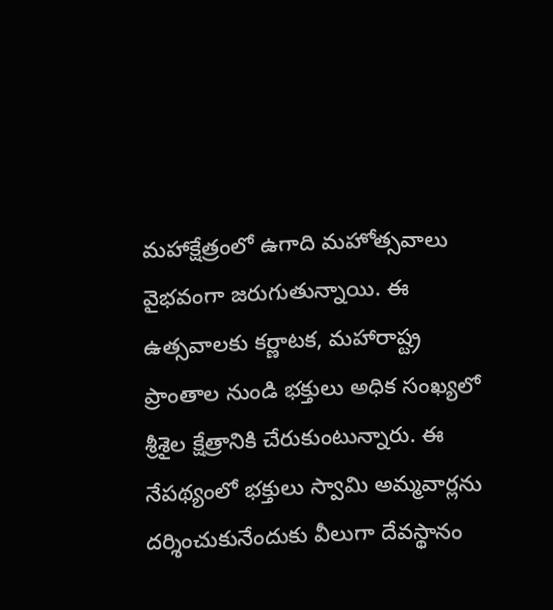మహాక్షేత్రంలో ఉగాది మహోత్సవాలు వైభవంగా జరుగుతున్నాయి. ఈ ఉత్సవాలకు కర్ణాటక, మహారాష్ట్ర ప్రాంతాల నుండి భక్తులు అధిక సంఖ్యలో శ్రీశైల క్షేత్రానికి చేరుకుంటున్నారు. ఈ నేపథ్యంలో భక్తులు స్వామి అమ్మవార్లను దర్శించుకునేందుకు వీలుగా దేవస్థానం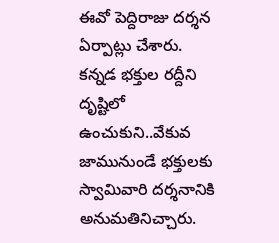ఈవో పెద్దిరాజు దర్శన ఏర్పాట్లు చేశారు. కన్నడ భక్తుల రద్దీని దృష్టిలో ఉంచుకుని..వేకువ జామునుండే భక్తులకు స్వామివారి దర్శనానికి అనుమతినిచ్చారు.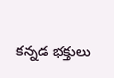కన్నడ భక్తులు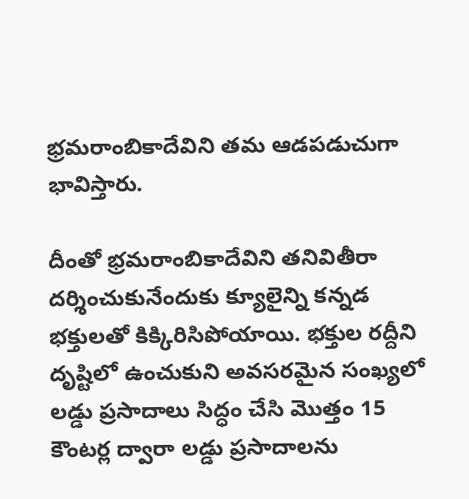భ్రమరాంబికాదేవిని తమ ఆడపడుచుగా భావిస్తారు.

దీంతో భ్రమరాంబికాదేవిని తనివితీరా దర్శించుకునేందుకు క్యూలైన్ని కన్నడ భక్తులతో కిక్కిరిసిపోయాయి. భక్తుల రద్దీని దృష్టిలో ఉంచుకుని అవసరమైన సంఖ్యలో లడ్డు ప్రసాదాలు సిద్ధం చేసి మొత్తం 15 కౌంటర్ల ద్వారా లడ్డు ప్రసాదాలను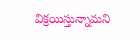విక్రయిస్తున్నామని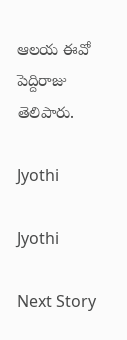ఆలయ ఈవో పెద్దిరాజు తెలిపారు.

Jyothi

Jyothi

Next Story